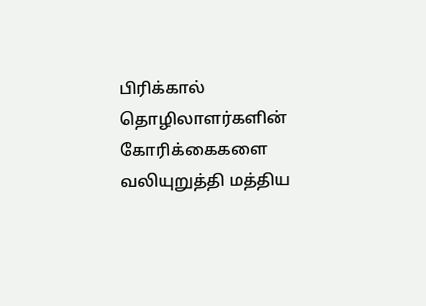பிரிக்கால் தொழிலாளர்களின் கோரிக்கைகளை வலியுறுத்தி மத்திய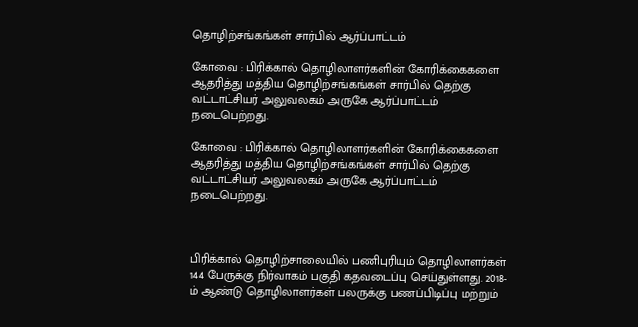தொழிற்சங்கங்கள் சார்பில் ஆர்ப்பாட்டம்

கோவை : பிரிக்கால் தொழிலாளர்களின் கோரிக்கைகளை ஆதரித்து மத்திய தொழிற்சங்கங்கள் சார்பில் தெற்கு வட்டாட்சியர் அலுவலகம் அருகே ஆர்ப்பாட்டம் நடைபெற்றது.

கோவை : பிரிக்கால் தொழிலாளர்களின் கோரிக்கைகளை ஆதரித்து மத்திய தொழிற்சங்கங்கள் சார்பில் தெற்கு வட்டாட்சியர் அலுவலகம் அருகே ஆர்ப்பாட்டம் நடைபெற்றது.



பிரிக்கால் தொழிற்சாலையில் பணிபுரியும் தொழிலாளர்கள் 144 பேருக்கு நிர்வாகம் பகுதி கதவடைப்பு செய்துள்ளது. 2018-ம் ஆண்டு தொழிலாளர்கள் பலருக்கு பணப்பிடிப்பு மற்றும்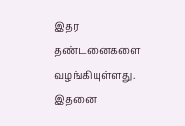இதர தண்டனைகளை வழங்கியுள்ளது. இதனை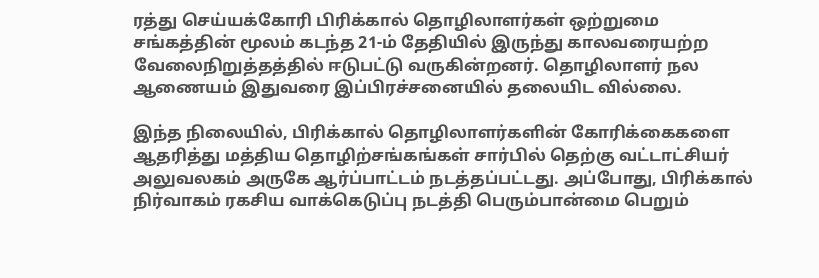ரத்து செய்யக்கோரி பிரிக்கால் தொழிலாளர்கள் ஒற்றுமை சங்கத்தின் மூலம் கடந்த 21-ம் தேதியில் இருந்து காலவரையற்ற வேலைநிறுத்தத்தில் ஈடுபட்டு வருகின்றனர். தொழிலாளர் நல ஆணையம் இதுவரை இப்பிரச்சனையில் தலையிட வில்லை.

இந்த நிலையில், பிரிக்கால் தொழிலாளர்களின் கோரிக்கைகளை ஆதரித்து மத்திய தொழிற்சங்கங்கள் சார்பில் தெற்கு வட்டாட்சியர் அலுவலகம் அருகே ஆர்ப்பாட்டம் நடத்தப்பட்டது. அப்போது, பிரிக்கால் நிர்வாகம் ரகசிய வாக்கெடுப்பு நடத்தி பெரும்பான்மை பெறும்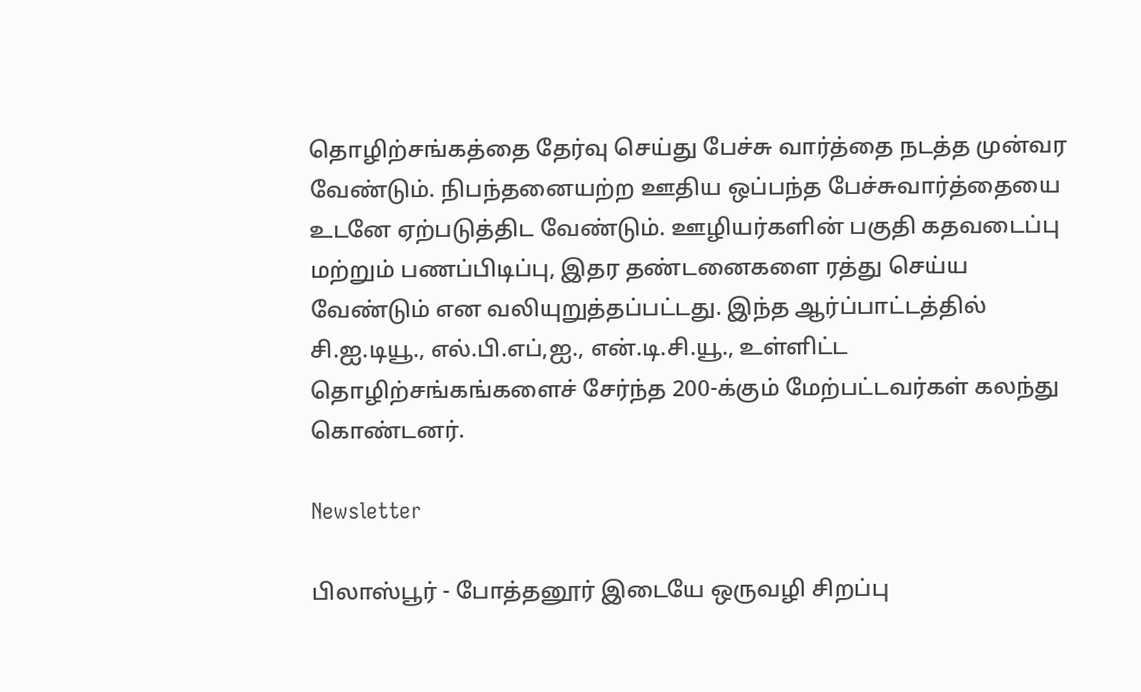தொழிற்சங்கத்தை தேர்வு செய்து பேச்சு வார்த்தை நடத்த முன்வர வேண்டும். நிபந்தனையற்ற ஊதிய ஒப்பந்த பேச்சுவார்த்தையை உடனே ஏற்படுத்திட வேண்டும். ஊழியர்களின் பகுதி கதவடைப்பு மற்றும் பணப்பிடிப்பு, இதர தண்டனைகளை ரத்து செய்ய வேண்டும் என வலியுறுத்தப்பட்டது. இந்த ஆர்ப்பாட்டத்தில் சி.ஐ.டியூ., எல்.பி.எப்,ஐ., என்.டி.சி.யூ., உள்ளிட்ட தொழிற்சங்கங்களைச் சேர்ந்த 200-க்கும் மேற்பட்டவர்கள் கலந்து கொண்டனர்.

Newsletter

பிலாஸ்பூர் - போத்தனூர் இடையே ஒருவழி சிறப்பு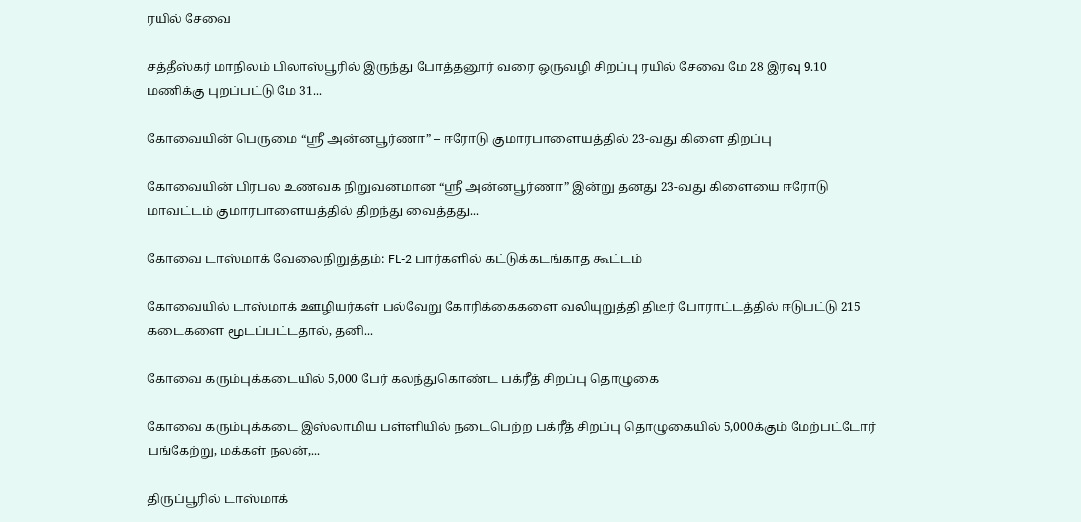ரயில் சேவை

சத்தீஸ்கர் மாநிலம் பிலாஸ்பூரில் இருந்து போத்தனூர் வரை ஒருவழி சிறப்பு ரயில் சேவை மே 28 இரவு 9.10 மணிக்கு புறப்பட்டு மே 31...

கோவையின் பெருமை “ஸ்ரீ அன்னபூர்ணா” – ஈரோடு குமாரபாளையத்தில் 23-வது கிளை திறப்பு

கோவையின் பிரபல உணவக நிறுவனமான “ஸ்ரீ அன்னபூர்ணா” இன்று தனது 23-வது கிளையை ஈரோடு மாவட்டம் குமாரபாளையத்தில் திறந்து வைத்தது...

கோவை டாஸ்மாக் வேலைநிறுத்தம்: FL-2 பார்களில் கட்டுக்கடங்காத கூட்டம்

கோவையில் டாஸ்மாக் ஊழியர்கள் பல்வேறு கோரிக்கைகளை வலியுறுத்தி திடீர் போராட்டத்தில் ஈடுபட்டு 215 கடைகளை மூடப்பட்டதால், தனி...

கோவை கரும்புக்கடையில் 5,000 பேர் கலந்துகொண்ட பக்ரீத் சிறப்பு தொழுகை

கோவை கரும்புக்கடை இஸ்லாமிய பள்ளியில் நடைபெற்ற பக்ரீத் சிறப்பு தொழுகையில் 5,000க்கும் மேற்பட்டோர் பங்கேற்று, மக்கள் நலன்,...

திருப்பூரில் டாஸ்மாக்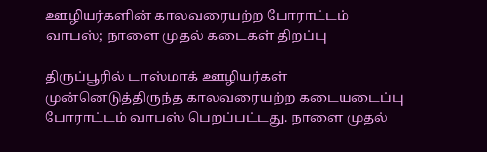ஊழியர்களின் காலவரையற்ற போராட்டம் வாபஸ்; நாளை முதல் கடைகள் திறப்பு

திருப்பூரில் டாஸ்மாக் ஊழியர்கள் முன்னெடுத்திருந்த காலவரையற்ற கடையடைப்பு போராட்டம் வாபஸ் பெறப்பட்டது. நாளை முதல்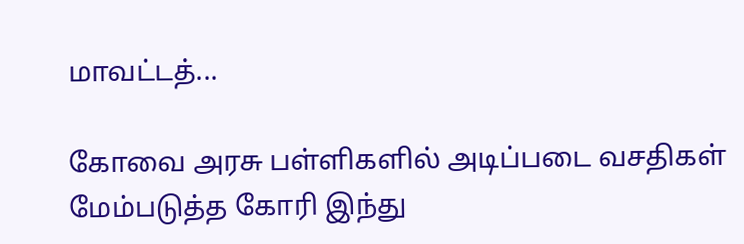மாவட்டத்...

கோவை அரசு பள்ளிகளில் அடிப்படை வசதிகள் மேம்படுத்த கோரி இந்து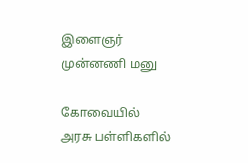இளைஞர் முன்னணி மனு

கோவையில் அரசு பள்ளிகளில்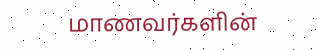மாணவர்களின்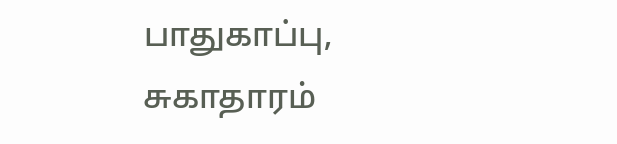பாதுகாப்பு, சுகாதாரம்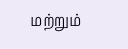மற்றும்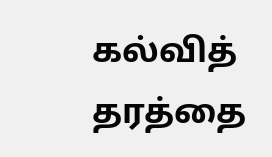கல்வித் தரத்தை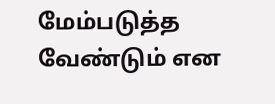மேம்படுத்த வேண்டும் என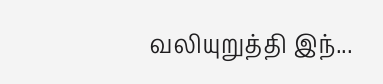வலியுறுத்தி இந்...